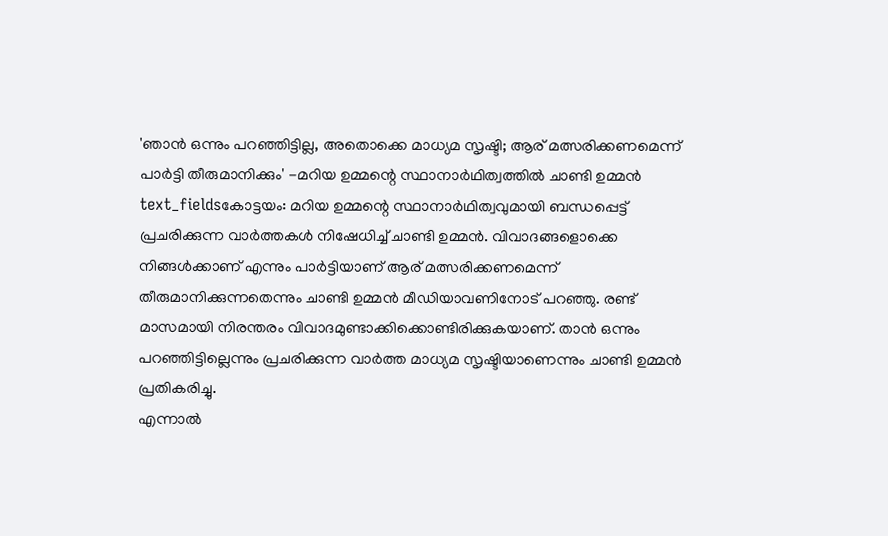'ഞാൻ ഒന്നും പറഞ്ഞിട്ടില്ല, അതൊക്കെ മാധ്യമ സൃഷ്ടി; ആര് മത്സരിക്കണമെന്ന് പാർട്ടി തീരുമാനിക്കും' -മറിയ ഉമ്മന്റെ സ്ഥാനാർഥിത്വത്തിൽ ചാണ്ടി ഉമ്മൻ
text_fieldsകോട്ടയം: മറിയ ഉമ്മന്റെ സ്ഥാനാർഥിത്വവുമായി ബന്ധപ്പെട്ട് പ്രചരിക്കുന്ന വാർത്തകൾ നിഷേധിച്ച് ചാണ്ടി ഉമ്മൻ. വിവാദങ്ങളൊക്കെ നിങ്ങൾക്കാണ് എന്നും പാർട്ടിയാണ് ആര് മത്സരിക്കണമെന്ന് തീരുമാനിക്കുന്നതെന്നും ചാണ്ടി ഉമ്മൻ മീഡിയാവണിനോട് പറഞ്ഞു. രണ്ട് മാസമായി നിരന്തരം വിവാദമുണ്ടാക്കിക്കൊണ്ടിരിക്കുകയാണ്. താൻ ഒന്നും പറഞ്ഞിട്ടില്ലെന്നും പ്രചരിക്കുന്ന വാർത്ത മാധ്യമ സൃഷ്ടിയാണെന്നും ചാണ്ടി ഉമ്മൻ പ്രതികരിച്ചു.
എന്നാൽ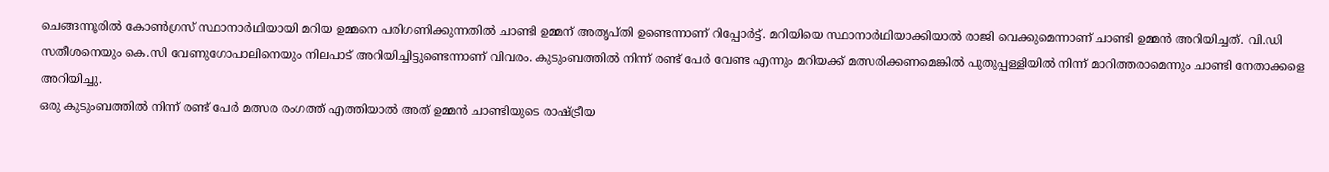ചെങ്ങന്നൂരിൽ കോൺഗ്രസ് സ്ഥാനാർഥിയായി മറിയ ഉമ്മനെ പരിഗണിക്കുന്നതിൽ ചാണ്ടി ഉമ്മന് അതൃപ്തി ഉണ്ടെന്നാണ് റിപ്പോർട്ട്. മറിയിയെ സ്ഥാനാർഥിയാക്കിയാൽ രാജി വെക്കുമെന്നാണ് ചാണ്ടി ഉമ്മൻ അറിയിച്ചത്. വി.ഡി സതീശനെയും കെ.സി വേണുഗോപാലിനെയും നിലപാട് അറിയിച്ചിട്ടുണ്ടെന്നാണ് വിവരം. കുടുംബത്തിൽ നിന്ന് രണ്ട് പേർ വേണ്ട എന്നും മറിയക്ക് മത്സരിക്കണമെങ്കിൽ പുതുപ്പള്ളിയിൽ നിന്ന് മാറിത്തരാമെന്നും ചാണ്ടി നേതാക്കളെ അറിയിച്ചു.
ഒരു കുടുംബത്തിൽ നിന്ന് രണ്ട് പേർ മത്സര രംഗത്ത് എത്തിയാൽ അത് ഉമ്മൻ ചാണ്ടിയുടെ രാഷ്ട്രീയ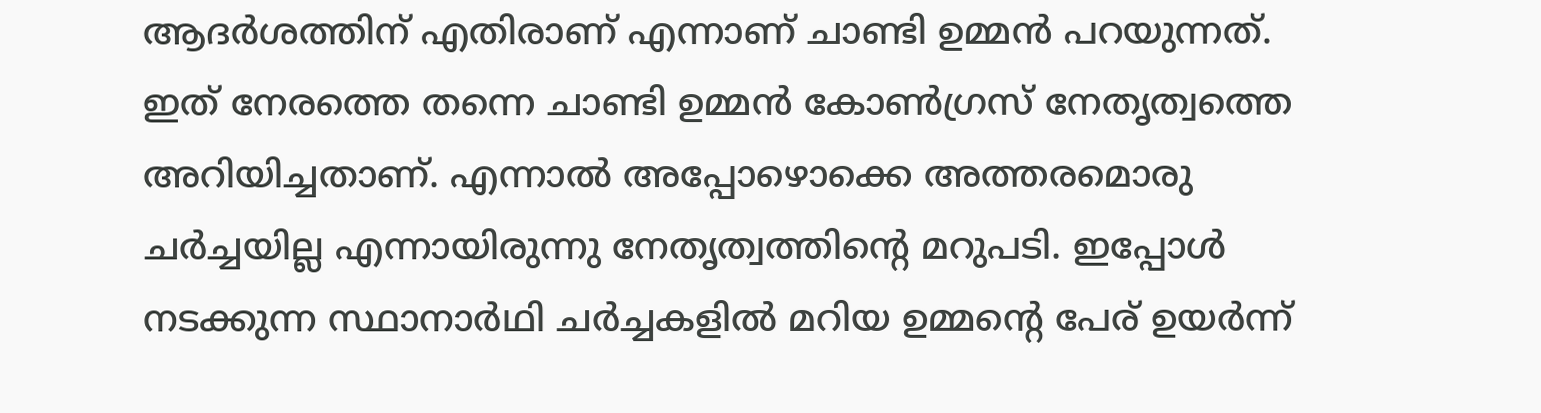ആദർശത്തിന് എതിരാണ് എന്നാണ് ചാണ്ടി ഉമ്മൻ പറയുന്നത്. ഇത് നേരത്തെ തന്നെ ചാണ്ടി ഉമ്മൻ കോൺഗ്രസ് നേതൃത്വത്തെ അറിയിച്ചതാണ്. എന്നാൽ അപ്പോഴൊക്കെ അത്തരമൊരു ചർച്ചയില്ല എന്നായിരുന്നു നേതൃത്വത്തിന്റെ മറുപടി. ഇപ്പോൾ നടക്കുന്ന സ്ഥാനാർഥി ചർച്ചകളിൽ മറിയ ഉമ്മന്റെ പേര് ഉയർന്ന്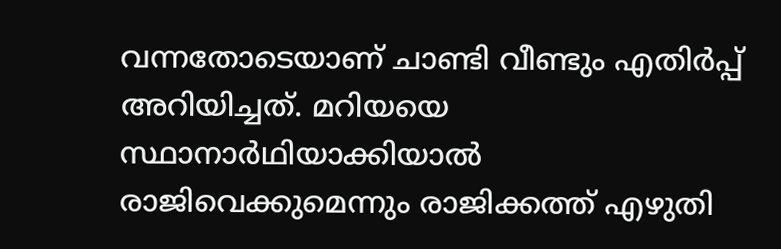വന്നതോടെയാണ് ചാണ്ടി വീണ്ടും എതിർപ്പ് അറിയിച്ചത്. മറിയയെ സ്ഥാനാർഥിയാക്കിയാൽ രാജിവെക്കുമെന്നും രാജിക്കത്ത് എഴുതി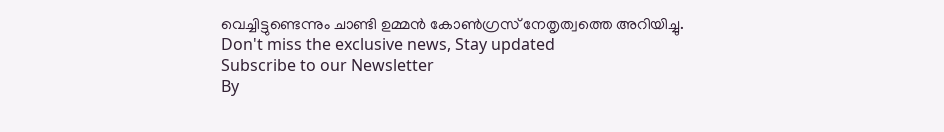വെച്ചിട്ടുണ്ടെന്നും ചാണ്ടി ഉമ്മൻ കോൺഗ്രസ് നേതൃത്വത്തെ അറിയിച്ചു.
Don't miss the exclusive news, Stay updated
Subscribe to our Newsletter
By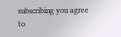subscribing you agree to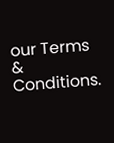our Terms & Conditions.